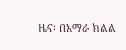ዜና፡ በአማራ ክልል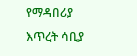የማዳበሪያ እጥረት ሳቢያ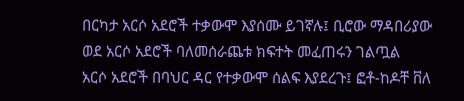በርካታ አርሶ አደሮች ተቃውሞ እያሰሙ ይገኛሉ፤ ቢሮው ማዳበሪያው ወደ አርሶ አደሮች ባለመሰራጨቱ ክፍተት መፈጠሩን ገልጧል
አርሶ አደሮች በባህር ዳር የተቃውሞ ሰልፍ እያደረጉ፤ ፎቶ-ከዶቸ ቨለ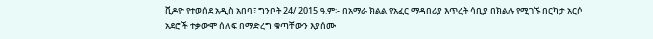ቪዶዮ የተወሰደ አዲስ አበባ፣ ግንቦት 24/ 2015 ዓ.ም፡- በአማራ ክልል የአፈር ማዳበሪያ እጥረት ሳቢያ በክልሉ የሚገኙ በርካታ አርሶ አደሮች ተቃውሞ ሰለፍ በማድረግ ቁጣቸውን እያሰሙ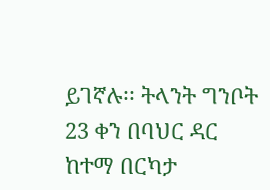ይገኛሉ፡፡ ትላንት ግንቦት 23 ቀን በባህር ዳር ከተማ በርካታ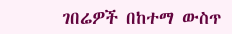ገበሬዎች በከተማ ውስጥ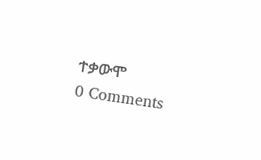ተቃውሞ
0 Comments